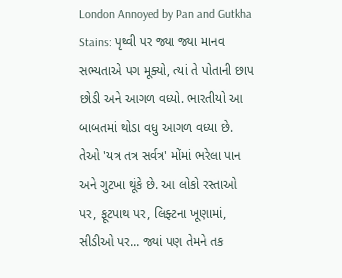London Annoyed by Pan and Gutkha Stains: પૃથ્વી પર જ્યા જ્યા માનવ સભ્યતાએ પગ મૂક્યો, ત્યાં તે પોતાની છાપ છોડી અને આગળ વધ્યો. ભારતીયો આ બાબતમાં થોડા વધુ આગળ વધ્યા છે. તેઓ 'યત્ર તત્ર સર્વત્ર' મોંમાં ભરેલા પાન અને ગુટખા થૂંકે છે. આ લોકો રસ્તાઓ પર, ફૂટપાથ પર, લિફ્ટના ખૂણામાં, સીડીઓ પર... જ્યાં પણ તેમને તક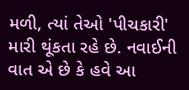મળી, ત્યાં તેઓ 'પીચકારી' મારી થૂંકતા રહે છે. નવાઈની વાત એ છે કે હવે આ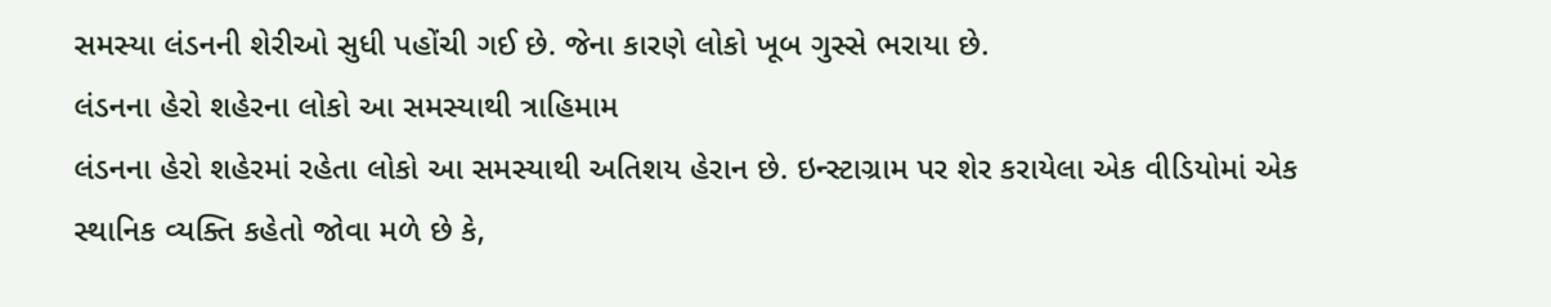સમસ્યા લંડનની શેરીઓ સુધી પહોંચી ગઈ છે. જેના કારણે લોકો ખૂબ ગુસ્સે ભરાયા છે.
લંડનના હેરો શહેરના લોકો આ સમસ્યાથી ત્રાહિમામ
લંડનના હેરો શહેરમાં રહેતા લોકો આ સમસ્યાથી અતિશય હેરાન છે. ઇન્સ્ટાગ્રામ પર શેર કરાયેલા એક વીડિયોમાં એક સ્થાનિક વ્યક્તિ કહેતો જોવા મળે છે કે,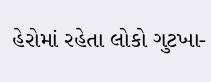હેરોમાં રહેતા લોકો ગુટખા-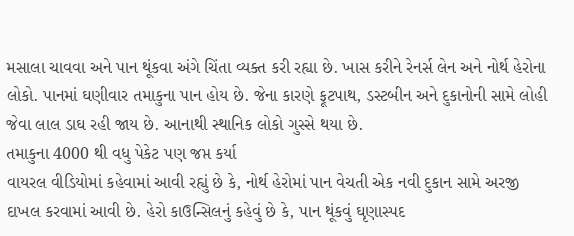મસાલા ચાવવા અને પાન થૂંકવા અંગે ચિંતા વ્યક્ત કરી રહ્યા છે. ખાસ કરીને રેનર્સ લેન અને નોર્થ હેરોના લોકો. પાનમાં ઘણીવાર તમાકુના પાન હોય છે. જેના કારણે ફૂટપાથ, ડસ્ટબીન અને દુકાનોની સામે લોહી જેવા લાલ ડાઘ રહી જાય છે. આનાથી સ્થાનિક લોકો ગુસ્સે થયા છે.
તમાકુના 4000 થી વધુ પેકેટ પણ જપ્ત કર્યા
વાયરલ વીડિયોમાં કહેવામાં આવી રહ્યું છે કે, નોર્થ હેરોમાં પાન વેચતી એક નવી દુકાન સામે અરજી દાખલ કરવામાં આવી છે. હેરો કાઉન્સિલનું કહેવું છે કે, પાન થૂંકવું ઘૃણાસ્પદ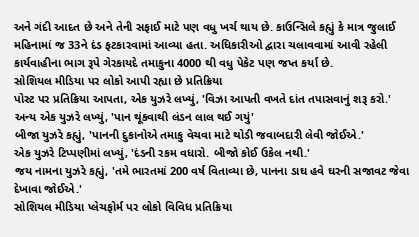અને ગંદી આદત છે અને તેની સફાઈ માટે પણ વધુ ખર્ચ થાય છે. કાઉન્સિલે કહ્યું કે માત્ર જુલાઈ મહિનામાં જ 33ને દંડ ફટકારવામાં આવ્યા હતા. અધિકારીઓ દ્વારા ચલાવવામાં આવી રહેલી કાર્યવાહીના ભાગ રૂપે ગેરકાયદે તમાકુના 4000 થી વધુ પેકેટ પણ જપ્ત કર્યા છે.
સોશિયલ મીડિયા પર લોકો આપી રહ્યા છે પ્રતિક્રિયા
પોસ્ટ પર પ્રતિક્રિયા આપતા, એક યુઝરે લખ્યું, 'વિઝા આપતી વખતે દાંત તપાસવાનું શરૂ કરો.'
અન્ય એક યુઝરે લખ્યું, 'પાન થૂંકવાથી લંડન લાલ થઈ ગયું'
બીજા યુઝરે કહ્યું, 'પાનની દુકાનોએ તમાકુ વેચવા માટે થોડી જવાબદારી લેવી જોઈએ.'
એક યુઝરે ટિપ્પણીમાં લખ્યું, 'દંડની રકમ વધારો. બીજો કોઈ ઉકેલ નથી.'
જય નામના યુઝરે કહ્યું, 'તમે ભારતમાં 200 વર્ષ વિતાવ્યા છે, પાનના ડાઘ હવે ઘરની સજાવટ જેવા દેખાવા જોઈએ.'
સોશિયલ મીડિયા પ્લેચફોર્મ પર લોકો વિવિધ પ્રતિક્રિયા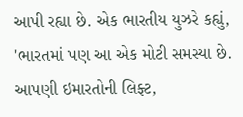આપી રહ્યા છે. એક ભારતીય યુઝરે કહ્યું, 'ભારતમાં પણ આ એક મોટી સમસ્યા છે. આપણી ઇમારતોની લિફ્ટ,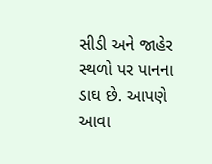સીડી અને જાહેર સ્થળો પર પાનના ડાઘ છે. આપણે આવા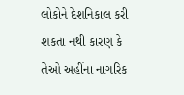લોકોને દેશનિકાલ કરી શકતા નથી કારણ કે તેઓ અહીંના નાગરિક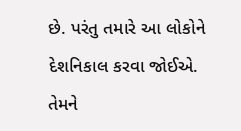છે. પરંતુ તમારે આ લોકોને દેશનિકાલ કરવા જોઈએ. તેમને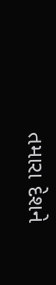તમારા દેશને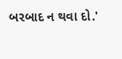બરબાદ ન થવા દો.'